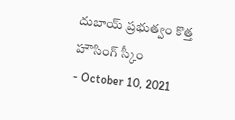దుబాయ్ ప్రభుత్వం కొత్త హౌసింగ్ స్కీం
- October 10, 2021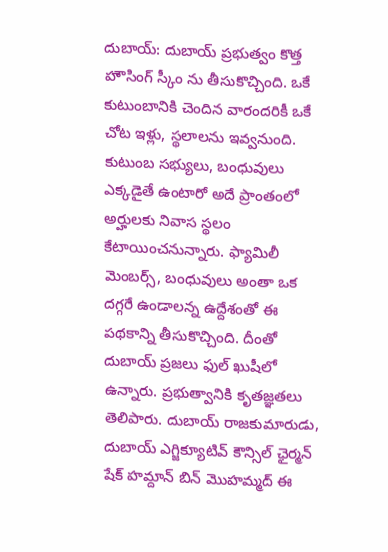దుబాయ్: దుబాయ్ ప్రభుత్వం కొత్త హౌసింగ్ స్కీం ను తీసుకొచ్చింది. ఒకే కుటుంబానికి చెందిన వారందరికీ ఒకే చోట ఇళ్లు, స్థలాలను ఇవ్వనుంది. కుటుంబ సభ్యులు, బంధువులు ఎక్కడైతే ఉంటారో అదే ప్రాంతంలో అర్హులకు నివాస స్థలం కేటాయించనున్నారు. ఫ్యామిలీ మెంబర్స్, బంధువులు అంతా ఒక దగ్గరే ఉండాలన్న ఉద్దేశంతో ఈ పథకాన్ని తీసుకొచ్చింది. దీంతో దుబాయ్ ప్రజలు ఫుల్ ఖుషీలో ఉన్నారు. ప్రభుత్వానికి కృతజ్ఞతలు తెలిపారు. దుబాయ్ రాజకుమారుడు, దుబాయ్ ఎగ్జిక్యూటివ్ కౌన్సిల్ ఛైర్మన్ షేక్ హమ్దాన్ బిన్ మొహమ్మద్ ఈ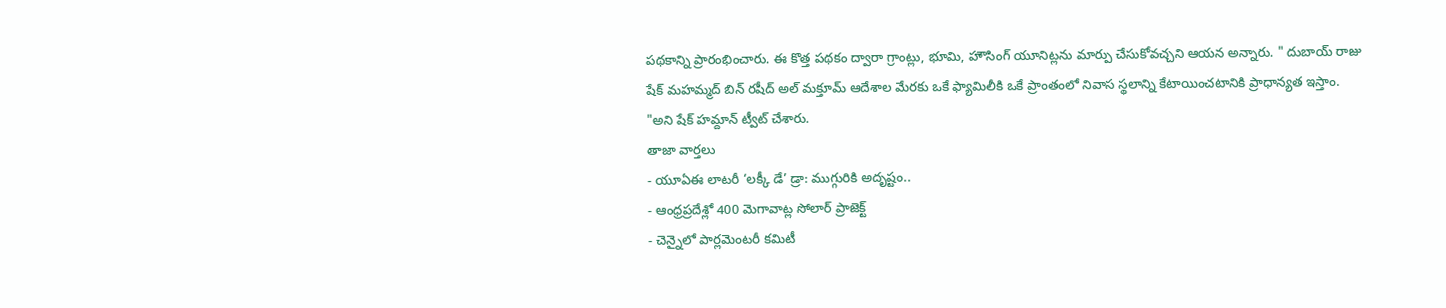పథకాన్ని ప్రారంభించారు. ఈ కొత్త పథకం ద్వారా గ్రాంట్లు, భూమి, హౌసింగ్ యూనిట్లను మార్పు చేసుకోవచ్చని ఆయన అన్నారు. " దుబాయ్ రాజు షేక్ మహమ్మద్ బిన్ రషీద్ అల్ మక్తూమ్ ఆదేశాల మేరకు ఒకే ఫ్యామిలీకి ఒకే ప్రాంతంలో నివాస స్థలాన్ని కేటాయించటానికి ప్రాధాన్యత ఇస్తాం. "అని షేక్ హమ్దాన్ ట్వీట్ చేశారు.
తాజా వార్తలు
- యూఏఈ లాటరీ ‘లక్కీ డే’ డ్రా: ముగ్గురికి అదృష్టం..
- ఆంధ్రప్రదేశ్లో 400 మెగావాట్ల సోలార్ ప్రాజెక్ట్
- చెన్నైలో పార్లమెంటరీ కమిటీ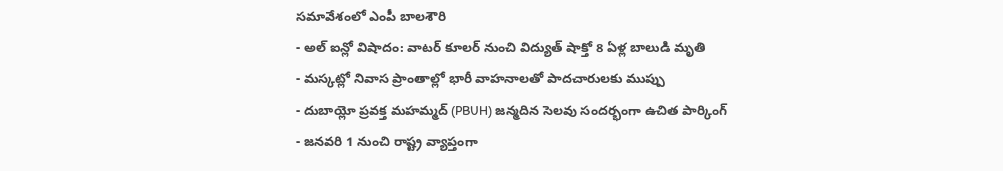సమావేశంలో ఎంపీ బాలశౌరి
- అల్ ఐన్లో విషాదం: వాటర్ కూలర్ నుంచి విద్యుత్ షాక్తో 8 ఏళ్ల బాలుడి మృతి
- మస్కట్లో నివాస ప్రాంతాల్లో భారీ వాహనాలతో పాదచారులకు ముప్పు
- దుబాయ్లో ప్రవక్త మహమ్మద్ (PBUH) జన్మదిన సెలవు సందర్భంగా ఉచిత పార్కింగ్
- జనవరి 1 నుంచి రాష్ట్ర వ్యాప్తంగా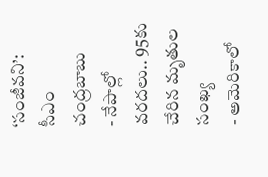‘సంజీవని’: సీఎం చంద్రబాబు
- నేపాల్లో వరదలు.. 95కు చేరిన మృతుల సంఖ్య
- అమెరికాలో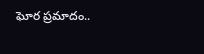ఘోర ప్రమాదం..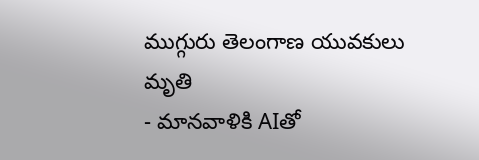ముగ్గురు తెలంగాణ యువకులు మృతి
- మానవాళికి AIతో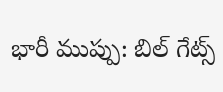భారీ ముప్పు: బిల్ గేట్స్